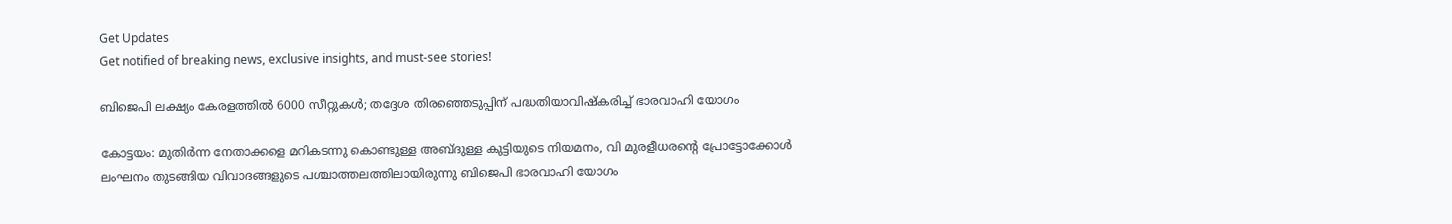Get Updates
Get notified of breaking news, exclusive insights, and must-see stories!

ബിജെപി ലക്ഷ്യം കേരളത്തില്‍ 6000 സീറ്റുകള്‍; തദ്ദേശ തിരഞ്ഞെടുപ്പിന് പദ്ധതിയാവിഷ്കരിച്ച് ഭാരവാഹി യോഗം

കോട്ടയം: മുതിര്‍ന്ന നേതാക്കളെ മറികടന്നു കൊണ്ടുള്ള അബ്ദുള്ള കുട്ടിയുടെ നിയമനം, വി മുരളീധരന്‍റെ പ്രോട്ടോക്കോള്‍ ലംഘനം തുടങ്ങിയ വിവാദങ്ങളുടെ പശ്ചാത്തലത്തിലായിരുന്നു ബിജെപി ഭാരവാഹി യോഗം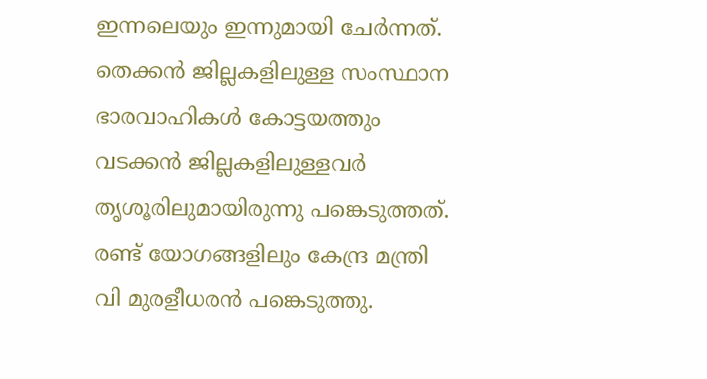ഇന്നലെയും ഇന്നുമായി ചേര്‍ന്നത്. തെക്കൻ ജില്ലകളിലുള്ള സംസ്ഥാന ഭാരവാഹികൾ കോട്ടയത്തും വടക്കൻ ജില്ലകളിലുള്ളവർ തൃശൂരിലുമായിരുന്നു പങ്കെടുത്തത്. രണ്ട് യോഗങ്ങളിലും കേന്ദ്ര മന്ത്രി വി മുരളീധരന്‍ പങ്കെടുത്തു.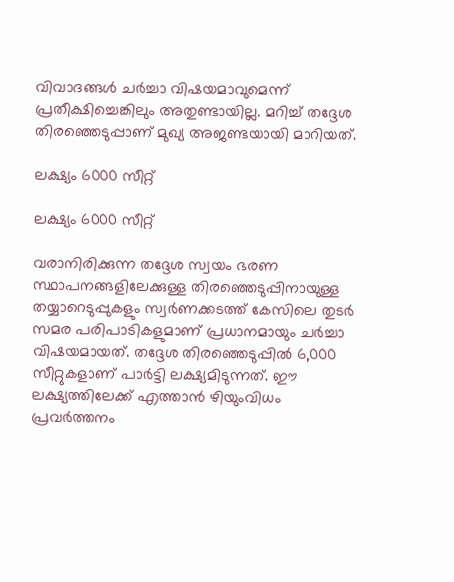വിവാദങ്ങള്‍ ചര്‍ച്ചാ വിഷയമാവുമെന്ന് പ്രതീക്ഷിച്ചെങ്കിലും അതുണ്ടായില്ല. മറിച്ച് തദ്ദേശ തിരഞ്ഞെടുപ്പാണ് മുഖ്യ അജണ്ടയായി മാറിയത്.

ലക്ഷ്യം 6000 സീറ്റ്

ലക്ഷ്യം 6000 സീറ്റ്

വരാനിരിക്കുന്ന തദ്ദേശ സ്വയം ഭരണ സ്ഥാപനങ്ങളിലേക്കുള്ള തിരഞ്ഞെടുപ്പിനായുള്ള തയ്യാറെടുപ്പുകളും സ്വർ‌ണക്കടത്ത് കേസിലെ തുടര്‍ സമര പരിപാടികളുമാണ് പ്രധാനമായും ചര്‍ച്ചാ വിഷയമായത്. തദ്ദേശ തിരഞ്ഞെടുപ്പിൽ 6,000 സീറ്റുകളാണ് പാര്‍ട്ടി ലക്ഷ്യമിടുന്നത്. ഈ ലക്ഷ്യത്തിലേക്ക് എത്താന്‍ ഴിയുംവിധം പ്രവർത്തനം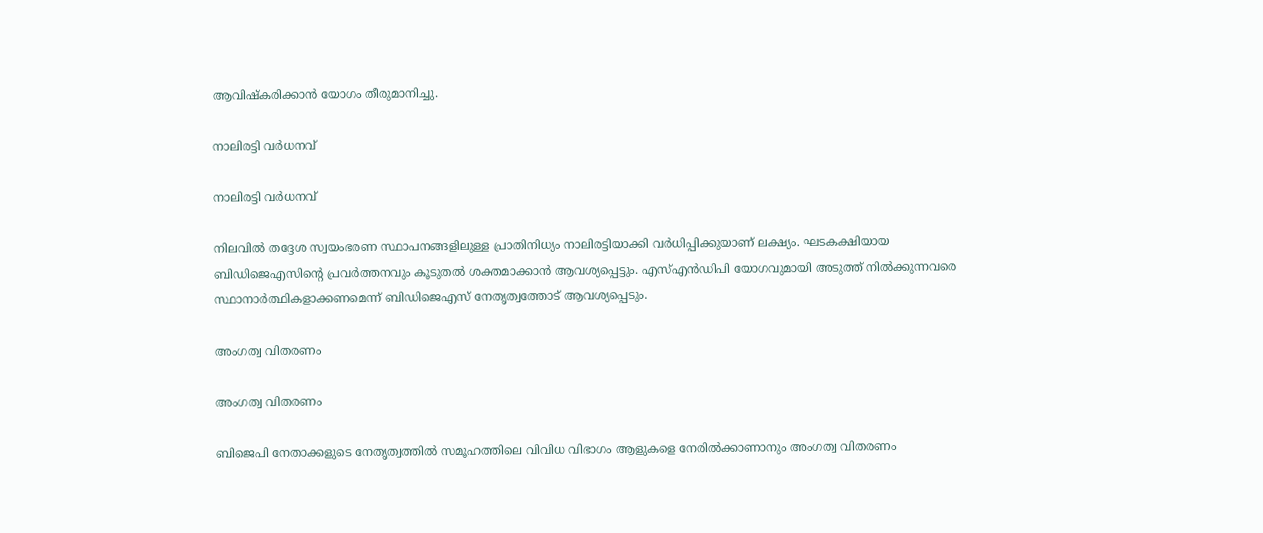ആവിഷ്കരിക്കാൻ യോഗം തീരുമാനിച്ചു.

നാലിരട്ടി വര്‍ധനവ്

നാലിരട്ടി വര്‍ധനവ്

നിലവില്‍ തദ്ദേശ സ്വയംഭരണ സ്ഥാപനങ്ങളിലുള്ള പ്രാതിനിധ്യം നാലിരട്ടിയാക്കി വര്‍ധിപ്പിക്കുയാണ് ലക്ഷ്യം. ഘടകക്ഷിയായ ബിഡിജെഎസിന്‍റെ പ്രവര്‍ത്തനവും കൂടുതല്‍ ശക്തമാക്കാന്‍ ആവശ്യപ്പെട്ടും. എസ്‍എന്‍ഡിപി യോഗവുമായി അടുത്ത് നില്‍ക്കുന്നവരെ സ്ഥാനാര്‍ത്ഥികളാക്കണമെന്ന് ബിഡിജെഎസ് നേതൃത്വത്തോട് ആവശ്യപ്പെടും.

അംഗത്വ വിതരണം

അംഗത്വ വിതരണം

ബിജെപി നേതാക്കളുടെ നേതൃത്വത്തിൽ സമൂഹത്തിലെ വിവിധ വിഭാഗം ആളുകളെ നേരിൽക്കാണാനും അംഗത്വ വിതരണം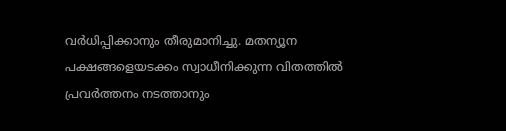വർധിപ്പിക്കാനും തീരുമാനിച്ചു. മതന്യൂന പക്ഷങ്ങളെയടക്കം സ്വാധീനിക്കുന്ന വിതത്തില്‍ പ്രവര്‍ത്തനം നടത്താനും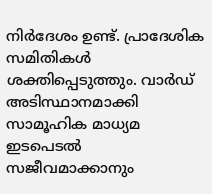നിര്‍ദേശം ഉണ്ട്. പ്രാദേശിക സമിതികള്‍ ശക്തിപ്പെടുത്തും. വാര്‍ഡ് അടിസ്ഥാനമാക്കി സാമൂഹിക മാധ്യമ ഇടപെടല്‍ സജീവമാക്കാനും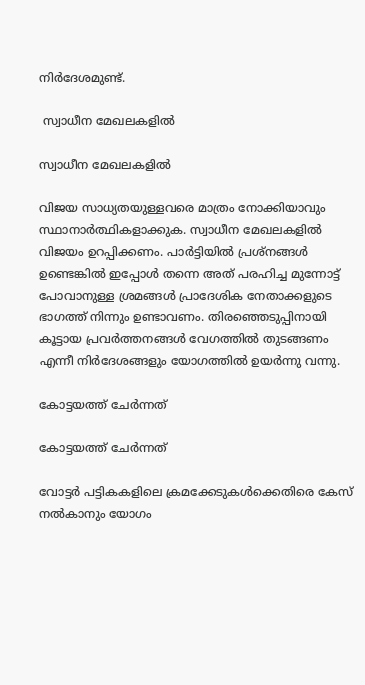നിര്‍ദേശമുണ്ട്.

 സ്വാധീന മേഖലകളില്‍

സ്വാധീന മേഖലകളില്‍

വിജയ സാധ്യതയുള്ളവരെ മാത്രം നോക്കിയാവും സ്ഥാനാര്‍ത്ഥികളാക്കുക. സ്വാധീന മേഖലകളില്‍ വിജയം ഉറപ്പിക്കണം. പാര്‍ട്ടിയില്‍ പ്രശ്നങ്ങള്‍ ഉണ്ടെങ്കില്‍ ഇപ്പോള്‍ തന്നെ അത് പരഹിച്ച മുന്നോട്ട് പോവാനുള്ള ശ്രമങ്ങള്‍ പ്രാദേശിക നേതാക്കളുടെ ഭാഗത്ത് നിന്നും ഉണ്ടാവണം. തിരഞ്ഞെടുപ്പിനായി കൂട്ടായ പ്രവര്‍ത്തനങ്ങള്‍ വേഗത്തില്‍ തുടങ്ങണം എന്നീ നിര്‍ദേശങ്ങളും യോഗത്തില്‍ ഉയര്‍ന്നു വന്നു.

കോട്ടയത്ത് ചേര്‍ന്നത്

കോട്ടയത്ത് ചേര്‍ന്നത്

വോട്ടർ പട്ടികകളിലെ ക്രമക്കേടുകൾക്കെതിരെ കേസ് നൽകാനും യോഗം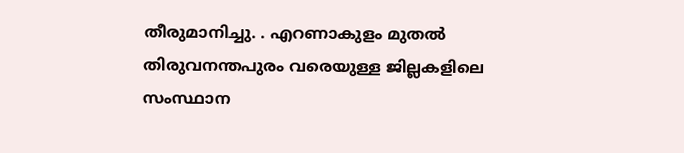തീരുമാനിച്ചു. . എറണാകുളം മുതൽ തിരുവനന്തപുരം വരെയുള്ള ജില്ലകളിലെ സംസ്ഥാന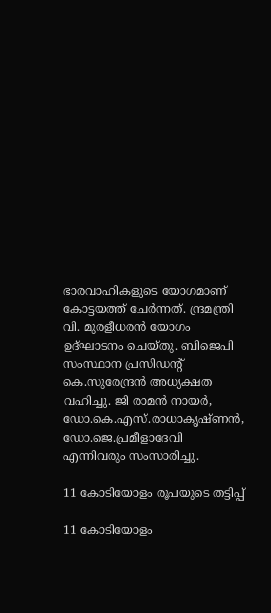ഭാരവാഹികളുടെ യോഗമാണ് കോട്ടയത്ത് ചേര്‍ന്നത്. ന്ദ്രമന്ത്രി വി. മുരളീധരൻ യോഗം ഉദ്ഘാടനം ചെയ്തു. ബിജെപി സംസ്ഥാന പ്രസിഡന്റ് കെ.സുരേന്ദ്രൻ അധ്യക്ഷത വഹിച്ചു. ജി രാമന്‍ നായര്‍, ഡോ.കെ.എസ്.രാധാകൃഷ്ണൻ, ഡോ.ജെ.പ്രമീളാദേവി എന്നിവരും സംസാരിച്ചു.

11 കോടിയോളം രൂപയുടെ തട്ടിപ്പ്

11 കോടിയോളം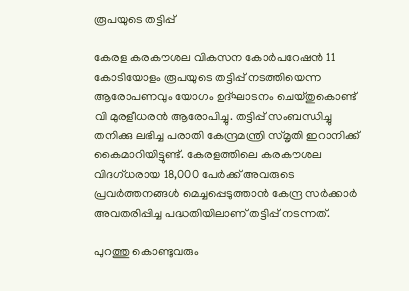രൂപയുടെ തട്ടിപ്പ്

കേരള കരകൗശല വികസന കോർപറേഷൻ 11 കോടിയോളം രൂപയുടെ തട്ടിപ്പ് നടത്തിയെന്ന ആരോപണവും യോഗം ഉദ്ഘാടനം ചെയ്തുകൊണ്ട് വി മുരളീധരന്‍ ആരോപിച്ചു. തട്ടിപ്പ് സംബന്ധിച്ചു തനിക്കു ലഭിച്ച പരാതി കേന്ദ്രമന്ത്രി സ്മൃതി ഇറാനിക്ക് കൈമാറിയിട്ടുണ്ട്. കേരളത്തിലെ കരകൗശല വിദഗ്ധരായ 18,000 പേർക്ക് അവരുടെ പ്രവർത്തനങ്ങൾ മെച്ചപ്പെടുത്താൻ കേന്ദ്ര സര്‍ക്കാര്‍ അവതരിപ്പിച്ച പദ്ധതിയിലാണ് തട്ടിപ്പ് നടന്നത്.

പുറത്തു കൊണ്ടുവരും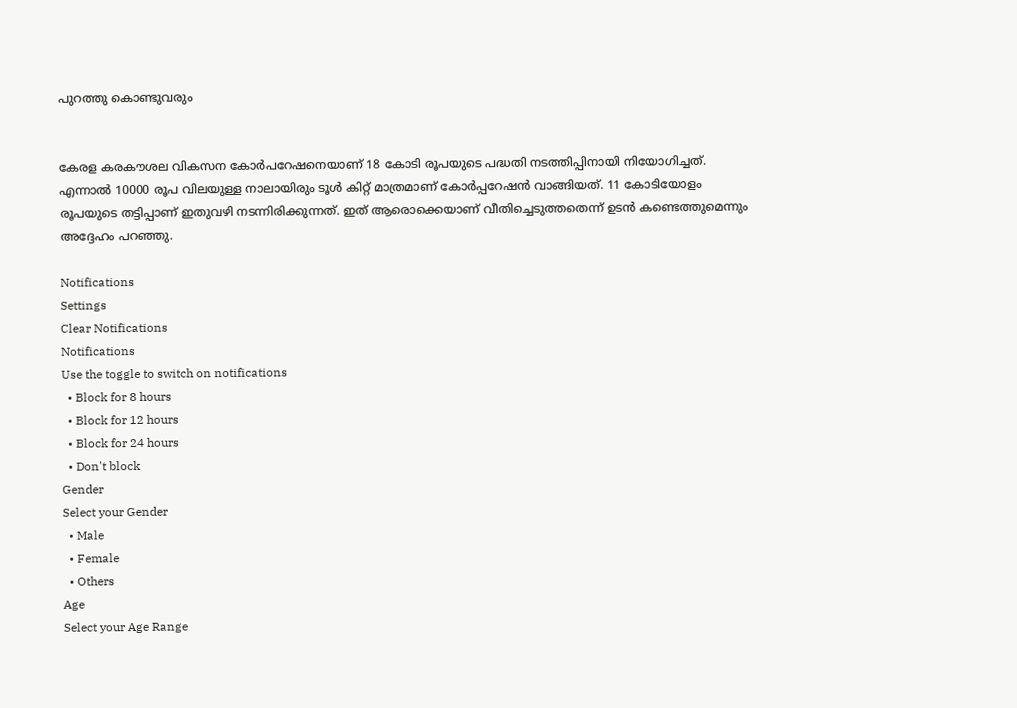പുറത്തു കൊണ്ടുവരും


കേരള കരകൗശല വികസന കോർപറേഷനെയാണ് 18 കോടി രൂപയുടെ പദ്ധതി നടത്തിപ്പിനായി നിയോഗിച്ചത്. എന്നാല്‍ 10000 രൂപ വിലയുള്ള നാലായിരും ടൂള്‍ കിറ്റ് മാത്രമാണ് കോര്‍പ്പറേഷന്‍ വാങ്ങിയത്. 11 കോടിയോളം രൂപയുടെ തട്ടിപ്പാണ് ഇതുവഴി നടന്നിരിക്കുന്നത്. ഇത് ആരൊക്കെയാണ് വീതിച്ചെടുത്തതെന്ന് ഉടന്‍ കണ്ടെത്തുമെന്നും അദ്ദേഹം പറഞ്ഞു.

Notifications
Settings
Clear Notifications
Notifications
Use the toggle to switch on notifications
  • Block for 8 hours
  • Block for 12 hours
  • Block for 24 hours
  • Don't block
Gender
Select your Gender
  • Male
  • Female
  • Others
Age
Select your Age Range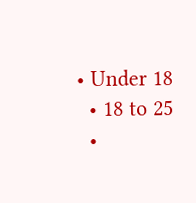• Under 18
  • 18 to 25
  •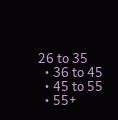26 to 35
  • 36 to 45
  • 45 to 55
  • 55+